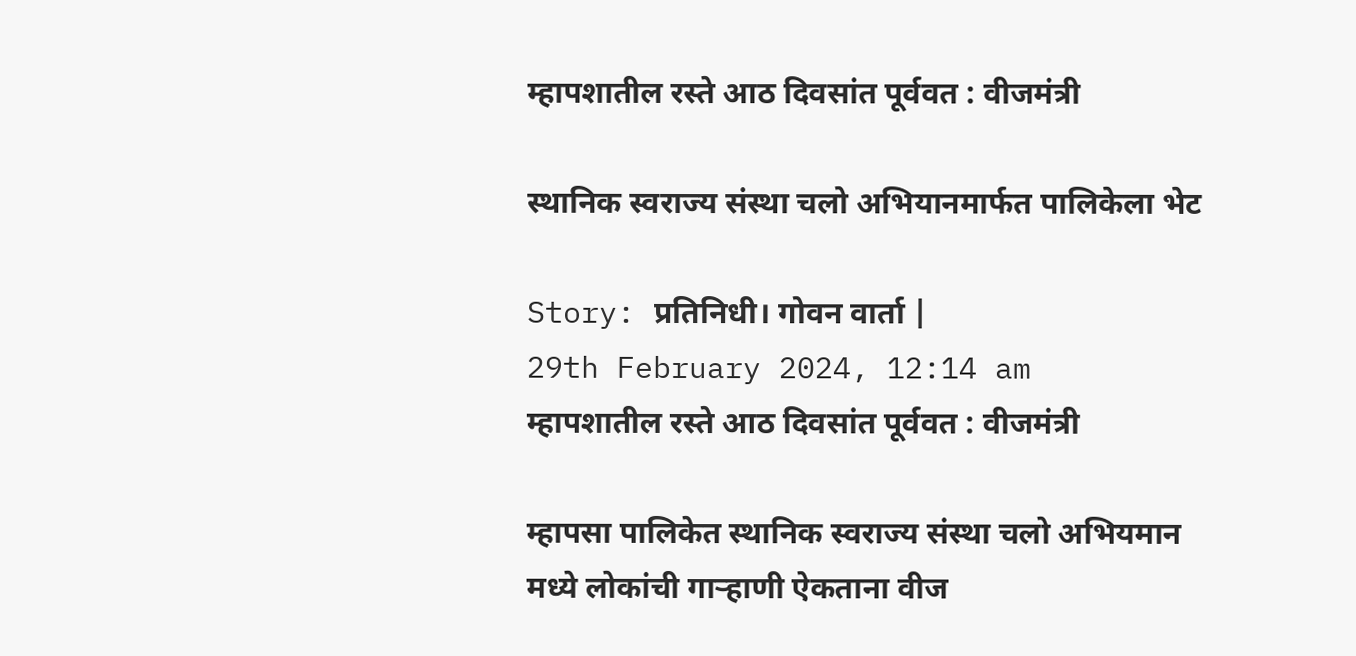म्हापशातील रस्ते आठ दिवसांत पूर्ववत : वीजमंत्री

स्थानिक स्वराज्य संस्था चलो अभियानमार्फत पालिकेला भेट

Story: प्रतिनिधी। गोवन वार्ता |
29th February 2024, 12:14 am
म्हापशातील रस्ते आठ दिवसांत पूर्ववत : वीजमंत्री

म्हापसा पालिकेत स्थानिक स्वराज्य संस्था चलो अभियमान मध्ये लोकांची गाऱ्हाणी ऐकताना वीज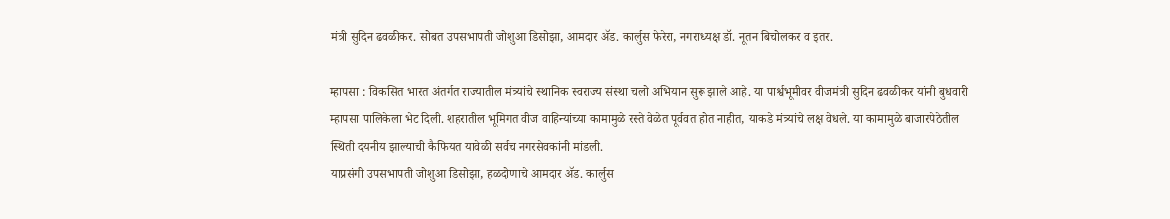मंत्री सुदिन ढवळीकर. सोबत उपसभापती जोशुआ डिसोझा, आमदार ॲड. कार्लुस फेरेरा, नगराध्यक्ष डॉ. नूतन बिचोलकर व इतर.

म्हापसा : विकसित भारत अंतर्गत राज्यातील मंत्र्यांचे स्थानिक स्वराज्य संस्था चलो अभियान सुरू झाले आहे. या पार्श्वभूमीवर वीजमंत्री सुदिन ढवळीकर यांनी बुधवारी म्हापसा पालिकेला भेट दिली. शहरातील भूमिगत वीज वाहिन्यांच्या कामामुळे रस्ते वेळेत पूर्ववत होत नाहीत, याकडे मंत्र्यांचे लक्ष वेधले. या कामामुळे बाजारपेठेतील स्थिती दयनीय झाल्याची कैफियत यावेळी सर्वच नगरसेवकांनी मांडली.
याप्रसंगी उपसभापती जोशुआ डिसोझा, हळदोणाचे आमदार ॲड. कार्लुस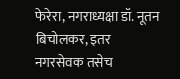फेरेरा, नगराध्यक्षा डॉ. नूतन बिचोलकर, इतर नगरसेवक तसेच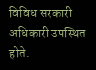विविध सरकारी अधिकारी उपस्थित होते.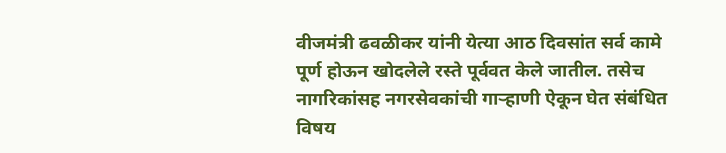वीजमंत्री ढवळीकर यांनी येत्या आठ दिवसांत सर्व कामे पूर्ण होऊन खोदलेले रस्ते पूर्ववत केले जातील. तसेच नागरिकांसह नगरसेवकांची गाऱ्हाणी ऐकून घेत संबंधित विषय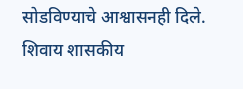सोडविण्याचे आश्वासनही दिले. शिवाय शासकीय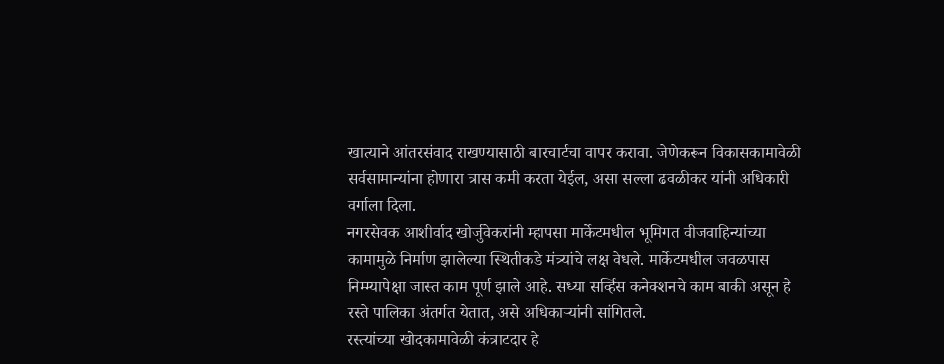खात्याने आंतरसंवाद राखण्यासाठी बारचार्टचा वापर करावा. जेणेकरून विकासकामावेळी सर्वसामान्यांना होणारा त्रास कमी करता येईल, असा सल्ला ढवळीकर यांनी अधिकारी वर्गाला दिला.
नगरसेवक आशीर्वाद खोर्जुवेकरांनी म्हापसा मार्केटमधील भूमिगत वीजवाहिन्यांच्या कामामुळे निर्माण झालेल्या स्थितीकडे मंत्र्यांचे लक्ष वेधले. मार्केटमधील जवळपास निम्म्यापेक्षा जास्त काम पूर्ण झाले आहे. सध्या सर्व्हिस कनेक्शनचे काम बाकी असून हे रस्ते पालिका अंतर्गत येतात, असे अधिकाऱ्यांनी सांगितले.
रस्त्यांच्या खोदकामावेळी कंत्राटदार हे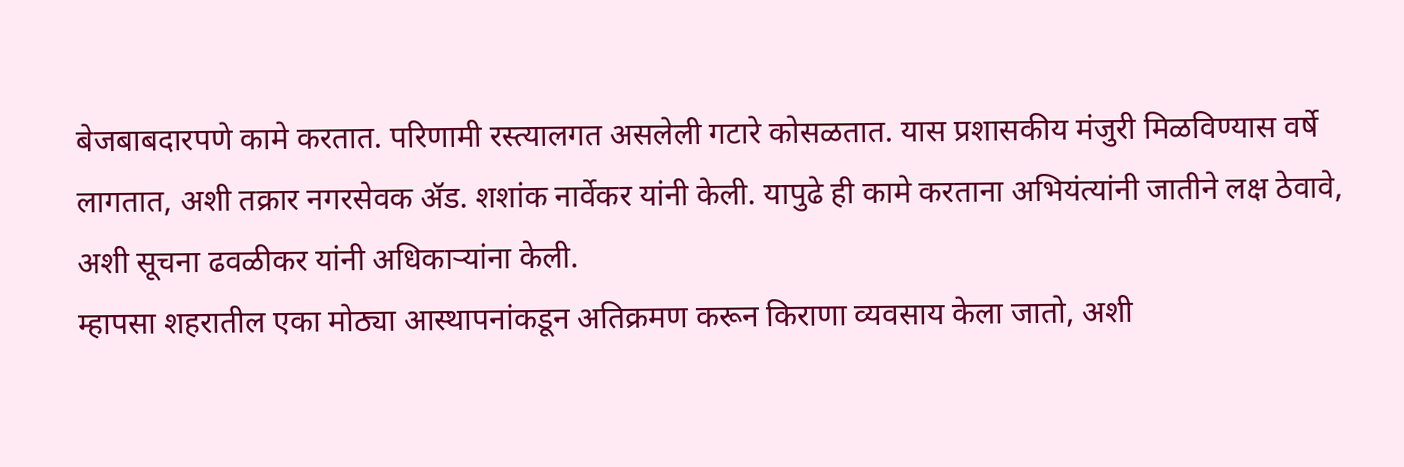बेजबाबदारपणे कामे करतात. परिणामी रस्त्यालगत असलेली गटारे कोसळतात. यास प्रशासकीय मंजुरी मिळविण्यास वर्षे लागतात, अशी तक्रार नगरसेवक ॲड. शशांक नार्वेकर यांनी केली. यापुढे ही कामे करताना अभियंत्यांनी जातीने लक्ष ठेवावे, अशी सूचना ढवळीकर यांनी अधिकाऱ्यांना केली.
म्हापसा शहरातील एका मोठ्या आस्थापनांकडून अतिक्रमण करून किराणा व्यवसाय केला जातो, अशी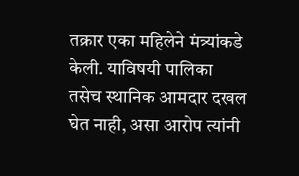तक्रार एका महिलेने मंत्र्यांकडे केली. याविषयी पालिका तसेच स्थानिक आमदार दखल घेत नाही, असा आरोप त्यांनी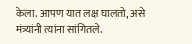केला. आपण यात लक्ष घालतो, असे मंत्र्यांनी त्यांना सांगितले.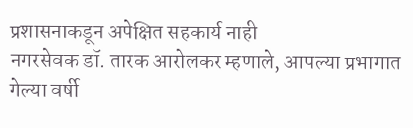प्रशासनाकडून अपेक्षित सहकार्य नाही
नगरसेवक डॉ. तारक आरोलकर म्हणाले, आपल्या प्रभागात गेल्या वर्षी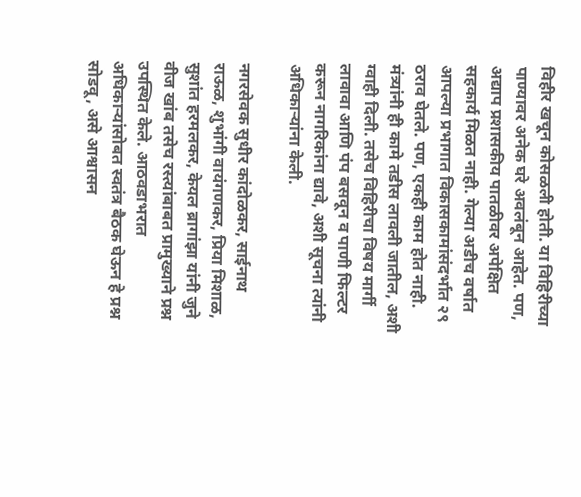विहीर खचून कोसळली होती. या विहिरीच्या पाण्यावर अनेक घरे अवलंबून आहेत. पण, अद्याप प्रशासकीय पातळीवर अपेक्षित सहकार्य मिळत नाही. गेल्या अडीच वर्षात आपल्या प्रभागात विकासकामांसंदर्भात २९ ठराव घेतले. पण, एकही काम होत नाही. मंत्र्यांनी ही कामे तडीस लावली जातील, अशी ग्वाही दिली. तसेच विहिरीचा विषय मार्गी लावावा आणि पंप बसवून व पाणी फिल्टर करून नागरिकांना द्यावे, अशी सूचना त्यांनी अधिकाऱ्यांना केली.

नगरसेवक सुधीर कांदोळकर, साईनाथ राऊळ, शुभांगी वायंगणकर, प्रिया मिशाळ, सुशांत हरमलकर, केयल ब्रागांझा यांनी जुने वीज खांब तसेच रस्त्यांबाबत प्रामुख्याने प्रश्न उपस्थित केले. आठवडाभरात अधिकाऱ्यांसोबत स्वतंत्र बैठक घेऊन हे प्रश्न सोडवू, असे आश्वासन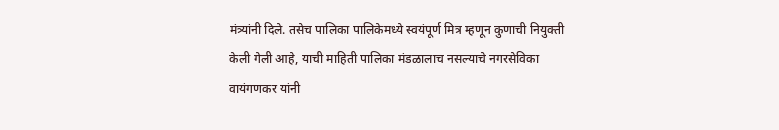मंत्र्यांनी दिले. तसेच पालिका पालिकेमध्ये स्वयंपूर्ण मित्र म्हणून कुणाची नियुक्ती केली गेली आहे, याची माहिती पालिका मंडळालाच नसल्याचे नगरसेविका वायंगणकर यांनी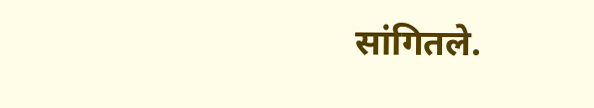सांगितले.